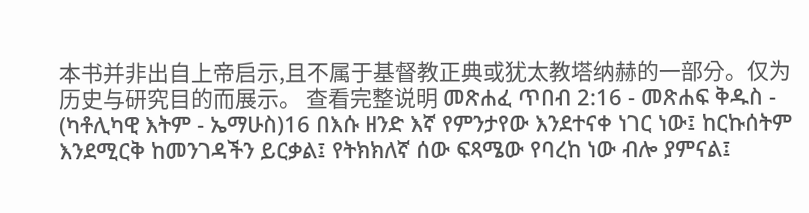本书并非出自上帝启示,且不属于基督教正典或犹太教塔纳赫的一部分。仅为历史与研究目的而展示。 查看完整说明 መጽሐፈ ጥበብ 2:16 - መጽሐፍ ቅዱስ - (ካቶሊካዊ እትም - ኤማሁስ)16 በእሱ ዘንድ እኛ የምንታየው እንደተናቀ ነገር ነው፤ ከርኩሰትም እንደሚርቅ ከመንገዳችን ይርቃል፤ የትክክለኛ ሰው ፍጻሜው የባረከ ነው ብሎ ያምናል፤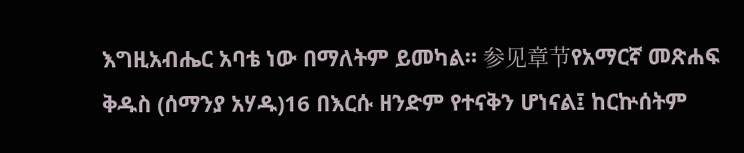እግዚአብሔር አባቴ ነው በማለትም ይመካል። 参见章节የአማርኛ መጽሐፍ ቅዱስ (ሰማንያ አሃዱ)16 በእርሱ ዘንድም የተናቅን ሆነናል፤ ከርኵሰትም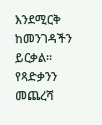እንደሚርቅ ከመንገዳችን ይርቃል። የጻድቃንን መጨረሻ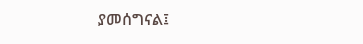ያመሰግናል፤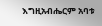እግዚአብሔርም አባቱ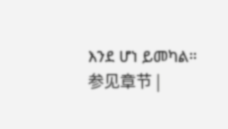እንደ ሆነ ይመካል። 参见章节 |